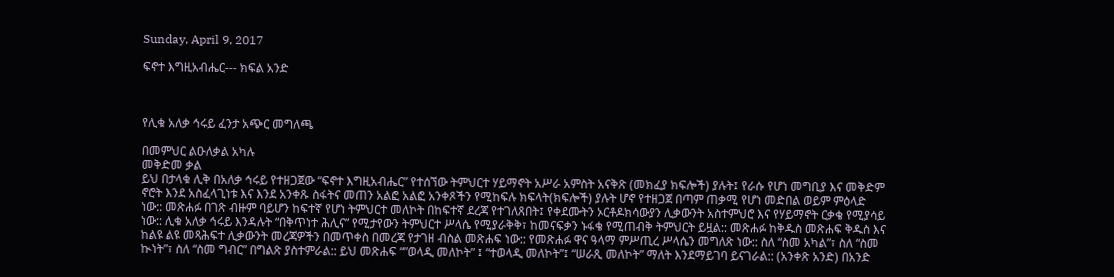Sunday, April 9, 2017

ፍኖተ እግዚአብሔር--- ክፍል አንድ



የሊቁ አለቃ ኅሩይ ፈንታ አጭር መግለጫ

በመምህር ልዑለቃል አካሉ
መቅድመ ቃል
ይህ በታላቁ ሊቅ በአለቃ ኅሩይ የተዘጋጀው “ፍኖተ እግዚአብሔር” የተሰኘው ትምህርተ ሃይማኖት አሥራ አምስት አናቅጽ (መክፈያ ክፍሎች) ያሉት፤ የራሱ የሆነ መግቢያ እና መቅድም ኖሮት እንደ አስፈላጊነቱ እና እንደ አንቀጹ ስፋትና መጠን አልፎ አልፎ አንቀጾችን የሚከፍሉ ክፍላት(ክፍሎች) ያሉት ሆኖ የተዘጋጀ በጣም ጠቃሚ የሆነ መድበል ወይም ምዕላድ ነው:: መጽሐፉ በገጽ ብዙም ባይሆን ከፍተኛ የሆነ ትምህርተ መለኮት በከፍተኛ ደረጃ የተገለጸበት፤ የቀደሙትን ኦርቶዶክሳውያን ሊቃውንት አስተምህሮ እና የሃይማኖት ርቃቄ የሚያሳይ ነው:: ሊቁ አለቃ ኅሩይ እንዳሉት “በቅጥነተ ሕሊና” የሚታየውን ትምህርተ ሥላሴ የሚያራቅቅ፣ ከመናፍቃን ኑፋቄ የሚጠብቅ ትምህርት ይዟል:: መጽሐፉ ከቅዱስ መጽሐፍ ቅዱስ እና ከልዩ ልዩ መጻሕፍተ ሊቃውንት መረጃዎችን በመጥቀስ በመረጃ የታገዘ ብስል መጽሐፍ ነው:: የመጽሐፉ ዋና ዓላማ ምሥጢረ ሥላሴን መግለጽ ነው:: ስለ “ስመ አካል”፣ ስለ “ስመ ኲነት”፣ ስለ “ስመ ግብር” በግልጽ ያስተምራል:: ይህ መጽሐፍ “”ወላዲ መለኮት” ፤ “ተወላዲ መለኮት”፤ “ሠራጺ መለኮት” ማለት እንደማይገባ ይናገራል:: (አንቀጽ አንድ) በአንድ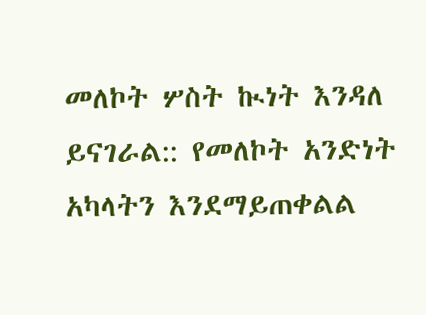መለኮት ሦስት ኲነት እንዳለ ይናገራል:: የመለኮት አንድነት አካላትን እንደማይጠቀልል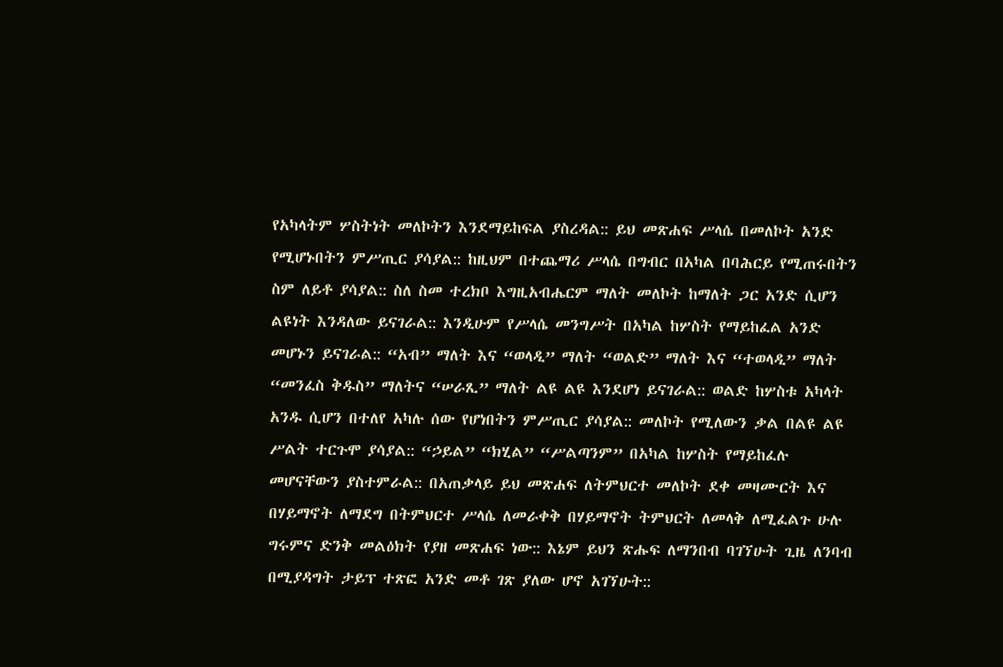የአካላትም ሦስትነት መለኮትን እንደማይከፍል ያስረዳል:: ይህ መጽሐፍ ሥላሴ በመለኮት አንድ የሚሆኑበትን ምሥጢር ያሳያል:: ከዚህም በተጨማሪ ሥላሴ በግብር በአካል በባሕርይ የሚጠሩበትን ስም ለይቶ ያሳያል:: ስለ ስመ ተረክቦ እግዚአብሔርም ማለት መለኮት ከማለት ጋር አንድ ሲሆን ልዩነት እንዳለው ይናገራል:: እንዲሁም የሥላሴ መንግሥት በአካል ከሦስት የማይከፈል አንድ መሆኑን ይናገራል:: “አብ” ማለት እና “ወላዲ” ማለት “ወልድ” ማለት እና “ተወላዲ” ማለት “መንፈስ ቅዱስ” ማለትና “ሠራጺ” ማለት ልዩ ልዩ እንደሆነ ይናገራል:: ወልድ ከሦስቱ አካላት አንዱ ሲሆን በተለየ አካሉ ሰው የሆነበትን ምሥጢር ያሳያል:: መለኮት የሚለውን ቃል በልዩ ልዩ ሥልት ተርጉሞ ያሳያል:: “ኃይል” “ክሂል” “ሥልጣንም” በአካል ከሦስት የማይከፈሉ መሆናቸውን ያስተምራል:: በአጠቃላይ ይህ መጽሐፍ ለትምህርተ መለኮት ደቀ መዛሙርት እና በሃይማኖት ለማደግ በትምህርተ ሥላሴ ለመራቀቅ በሃይማኖት ትምህርት ለመላቅ ለሚፈልጉ ሁሉ ግሩምና ድንቅ መልዕክት የያዘ መጽሐፍ ነው:: እኔም ይህን ጽሑፍ ለማንበብ ባገኘሁት ጊዜ ለንባብ በሚያዳግት ታይፕ ተጽፎ አንድ መቶ ገጽ ያለው ሆኖ አገኘሁት::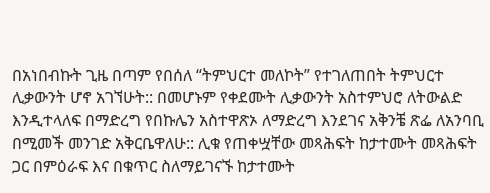በአነበብኩት ጊዜ በጣም የበሰለ “ትምህርተ መለኮት” የተገለጠበት ትምህርተ ሊቃውንት ሆኖ አገኘሁት:: በመሆኑም የቀደሙት ሊቃውንት አስተምህሮ ለትውልድ እንዲተላለፍ በማድረግ የበኩሌን አስተዋጽኦ ለማድረግ እንደገና አቅንቼ ጽፌ ለአንባቢ በሚመች መንገድ አቅርቤዋለሁ:: ሊቁ የጠቀሧቸው መጻሕፍት ከታተሙት መጻሕፍት ጋር በምዕራፍ እና በቁጥር ስለማይገናኙ ከታተሙት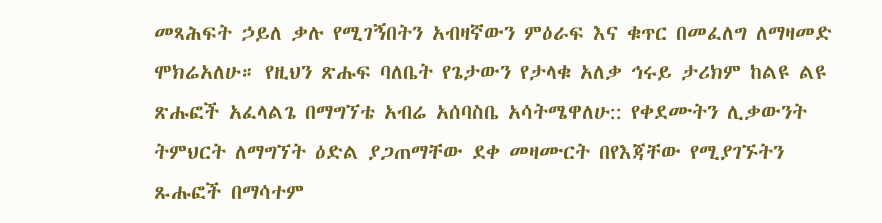መጻሕፍት ኃይለ ቃሉ የሚገኝበትን አብዛኛውን ምዕራፍ እና ቁጥር በመፈለግ ለማዛመድ ሞክሬአለሁ። የዚህን ጽሑፍ ባለቤት የጌታውን የታላቁ አለቃ ኅሩይ ታሪክም ከልዩ ልዩ ጽሑፎች አፈላልጌ በማግኘቴ አብሬ አሰባስቤ አሳትሜዋለሁ:: የቀደሙትን ሊቃውንት ትምህርት ለማግኘት ዕድል ያጋጠማቸው ደቀ መዛሙርት በየእጃቸው የሚያገኙትን ጹሑፎች በማሳተም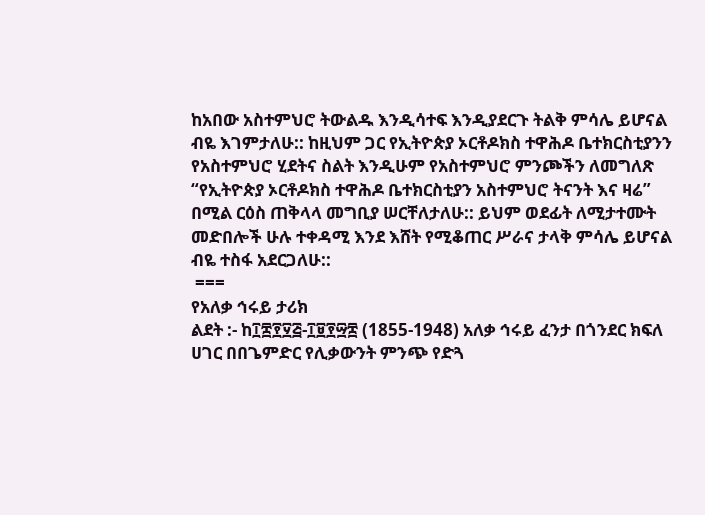ከአበው አስተምህሮ ትውልዱ እንዲሳተፍ እንዲያደርጉ ትልቅ ምሳሌ ይሆናል ብዬ እገምታለሁ:: ከዚህም ጋር የኢትዮጵያ ኦርቶዶክስ ተዋሕዶ ቤተክርስቲያንን የአስተምህሮ ሂደትና ስልት እንዲሁም የአስተምህሮ ምንጮችን ለመግለጽ “የኢትዮጵያ ኦርቶዶክስ ተዋሕዶ ቤተክርስቲያን አስተምህሮ ትናንት እና ዛሬ” በሚል ርዕስ ጠቅላላ መግቢያ ሠርቸለታለሁ:: ይህም ወደፊት ለሚታተሙት መድበሎች ሁሉ ተቀዳሚ እንደ እሸት የሚቆጠር ሥራና ታላቅ ምሳሌ ይሆናል ብዬ ተስፋ አደርጋለሁ::
 ===
የአለቃ ኅሩይ ታሪክ
ልደት :- ከ፲፰፻፶፭-፲፱፻፵፰ (1855-1948) አለቃ ኅሩይ ፈንታ በጎንደር ክፍለ ሀገር በበጌምድር የሊቃውንት ምንጭ የድጓ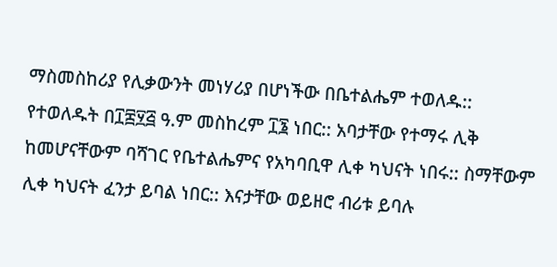ማስመስከሪያ የሊቃውንት መነሃሪያ በሆነችው በቤተልሔም ተወለዱ:: የተወለዱት በ፲፰፶፭ ዓ.ም መስከረም ፲፮ ነበር:: አባታቸው የተማሩ ሊቅ ከመሆናቸውም ባሻገር የቤተልሔምና የአካባቢዋ ሊቀ ካህናት ነበሩ:: ስማቸውም ሊቀ ካህናት ፈንታ ይባል ነበር:: እናታቸው ወይዘሮ ብሪቱ ይባሉ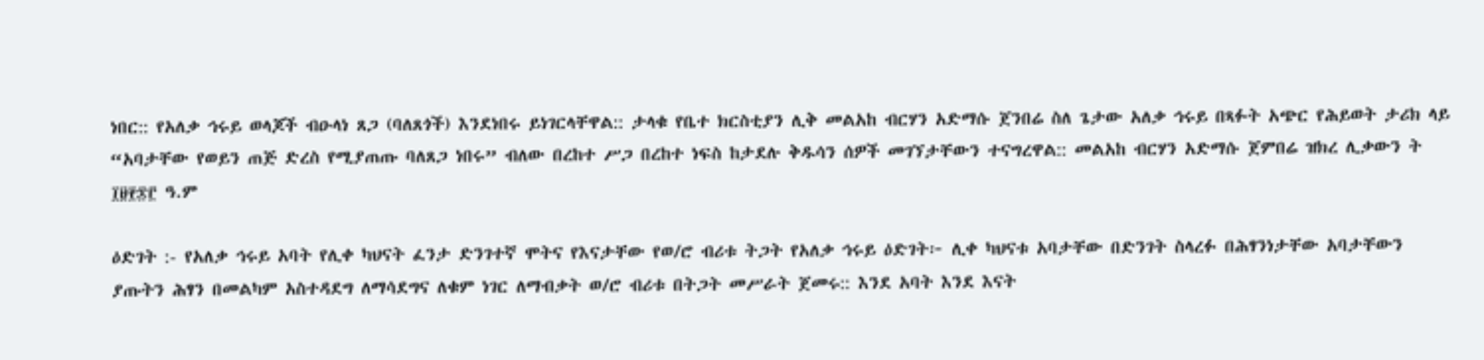ነበር:: የአለቃ ኅሩይ ወላጆች ብዑላነ ጸጋ (ባለጸጎች) እንደነበሩ ይነገርላቸዋል:: ታላቁ የቤተ ክርስቲያን ሊቅ መልአከ ብርሃን አድማሱ ጀንበሬ ስለ ጌታው አለቃ ኅሩይ በጻፉት አጭር የሕይወት ታሪክ ላይ “አባታቸው የወይን ጠጅ ድረስ የሚያጠጡ ባለጸጋ ነበሩ” ብለው በረከተ ሥጋ በረከተ ነፍስ ከታደሉ ቅዱሳን ሰዎች መገኘታቸውን ተናግረዋል:: መልአከ ብርሃን አድማሱ ጀምበሬ ዝክረ ሊቃውን ት ፲፱፻፷፫ ዓ.ም

ዕድገት :- የአለቃ ኅሩይ አባት የሊቀ ካህናት ፈንታ ድንገተኛ ሞትና የእናታቸው የወ/ሮ ብሪቱ ትጋት የአለቃ ኅሩይ ዕድገት፦ ሊቀ ካህናቱ አባታቸው በድንገት ስላረፉ በሕፃንነታቸው አባታቸውን ያጡትን ሕፃን በመልካም አስተዳደግ ለማሳደግና ለቁም ነገር ለማብቃት ወ/ሮ ብሪቱ በትጋት መሥራት ጀመሩ:: እንደ አባት እንደ እናት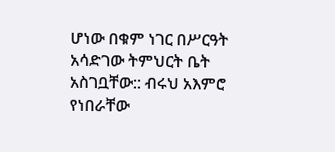ሆነው በቁም ነገር በሥርዓት አሳድገው ትምህርት ቤት አስገቧቸው:: ብሩህ አእምሮ የነበራቸው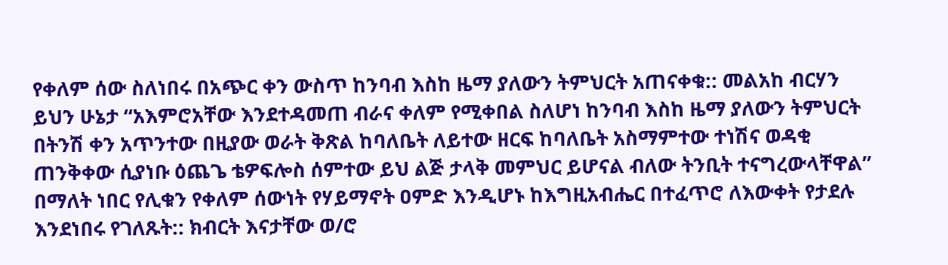የቀለም ሰው ስለነበሩ በአጭር ቀን ውስጥ ከንባብ እስከ ዜማ ያለውን ትምህርት አጠናቀቁ:: መልአከ ብርሃን ይህን ሁኔታ “አእምሮአቸው እንደተዳመጠ ብራና ቀለም የሚቀበል ስለሆነ ከንባብ እስከ ዜማ ያለውን ትምህርት በትንሽ ቀን አጥንተው በዚያው ወራት ቅጽል ከባለቤት ለይተው ዘርፍ ከባለቤት አስማምተው ተነሽና ወዳቂ ጠንቅቀው ሲያነቡ ዕጨጌ ቴዎፍሎስ ሰምተው ይህ ልጅ ታላቅ መምህር ይሆናል ብለው ትንቢት ተናግረውላቸዋል” በማለት ነበር የሊቁን የቀለም ሰውነት የሃይማኖት ዐምድ እንዲሆኑ ከእግዚአብሔር በተፈጥሮ ለእውቀት የታደሉ እንደነበሩ የገለጹት:: ክብርት እናታቸው ወ/ሮ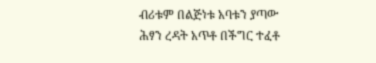ብሪቱም በልጅነቱ አባቱን ያጣው ሕፃን ረዳት አጥቶ በችግር ተፈቶ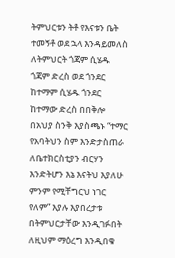ትምህርቱን ትቶ የእናቱን ቤት ተመኝቶ ወደ ኋላ እንዳይመለስ ለትምህርት ጎጃም ሲሄዱ ጎጃም ድረስ ወደ ጎንደር ከተማም ሲሄዱ ጎንደር ከተማው ድረስ በበቅሎ በአህያ ስንቅ እያስጫኑ “ተማር የአባትህን ስም እንድታስጠራ ለቤተክርስቲያን ብርሃን እንድትሆን እኔ እናትህ እያለሁ ምንም የሚቸግርህ ነገር የለም” እያሉ እያበረታቱ በትምህርታቸው እንዲገፉበት ለዚህም ማዕረግ እንዲበቁ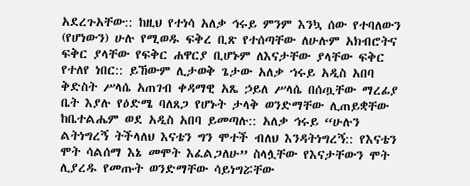አደረጉአቸው:: ከዚህ የተነሳ አለቃ ኅሩይ ምንም እንኳ ሰው የተባለውን (የሆነውን) ሁሉ የሚወዱ ፍቅረ ቢጽ የተሰጣቸው ለሁሉም አክብሮትና ፍቅር ያላቸው የፍቅር ሐዋርያ ቢሆኑም ለእናታቸው ያላቸው ፍቅር የተለየ ነበር:: ይኸውም ሊታወቅ ጌታው አለቃ ኀሩይ አዲስ አበባ ቅድስት ሥላሴ አጠገብ ቀዳማዊ አጼ ኃይለ ሥላሴ በሰጧቸው ማረፊያ ቤት እያሉ የዕድሜ ባለጸጋ የሆኑት ታላቅ ወንድማቸው ሊጠይቋቸው ከቤተልሔም ወደ አዲስ አበባ ይመጣሉ:: አለቃ ኅሩይ “ሁሉን ልትነግረኝ ትችላለህ እናቴን ግን ሞተች ብለህ እንዳትነግረኝ:: የእናቴን ሞት ሳልሰማ እኔ መሞት እፈልጋለሁ” ስላሏቸው የእናታቸውን ሞት ሊያረዱ የመጡት ወንድማቸው ሳይነግሯቸው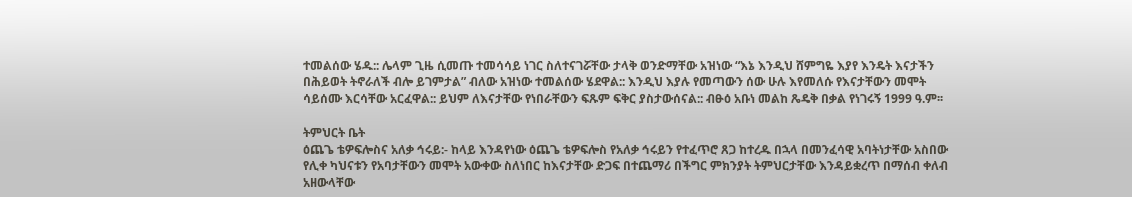ተመልሰው ሄዱ:: ሌላም ጊዜ ሲመጡ ተመሳሳይ ነገር ስለተናገሯቸው ታላቅ ወንድማቸው አዝነው “እኔ እንዲህ ሸምግዬ እያየ እንዴት እናታችን በሕይወት ትኖራለች ብሎ ይገምታል” ብለው አዝነው ተመልሰው ሄደዋል:: እንዲህ እያሉ የመጣውን ሰው ሁሉ እየመለሱ የእናታቸውን መሞት ሳይሰሙ እርሳቸው አርፈዋል:: ይህም ለእናታቸው የነበራቸውን ፍጹም ፍቅር ያስታውሰናል:: ብፁዕ አቡነ መልከ ጼዴቅ በቃል የነገሩኝ 1999 ዓ.ም፡፡

ትምህርት ቤት
ዕጨጌ ቴዎፍሎስና አለቃ ኅሩይ:- ከላይ እንዳየነው ዕጨጌ ቴዎፍሎስ የአለቃ ኅሩይን የተፈጥሮ ጸጋ ከተረዱ በኋላ በመንፈሳዊ አባትነታቸው አስበው የሊቀ ካህናቱን የአባታቸውን መሞት አውቀው ስለነበር ከእናታቸው ድጋፍ በተጨማሪ በችግር ምክንያት ትምህርታቸው እንዳይቋረጥ በማሰብ ቀለብ አዘውላቸው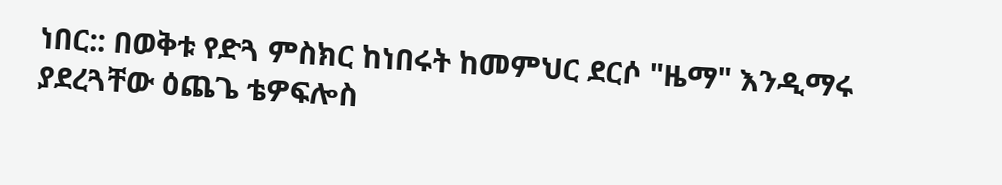ነበር:: በወቅቱ የድጓ ምስክር ከነበሩት ከመምህር ደርሶ "ዜማ" እንዲማሩ ያደረጓቸው ዕጨጌ ቴዎፍሎስ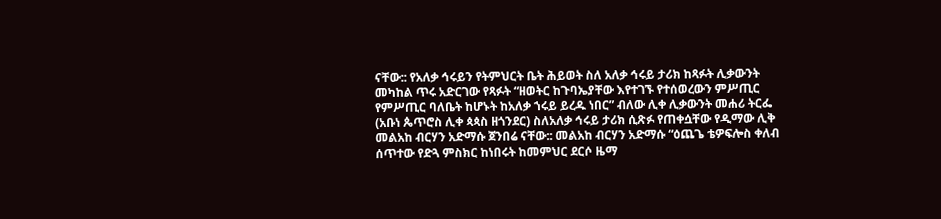ናቸው:: የአለቃ ኅሩይን የትምህርት ቤት ሕይወት ስለ አለቃ ኅሩይ ታሪክ ከጻፉት ሊቃውንት መካከል ጥሩ አድርገው የጻፉት “ዘወትር ከጉባኤያቸው እየተገኙ የተሰወረውን ምሥጢር የምሥጢር ባለቤት ከሆኑት ከአለቃ ኀሩይ ይረዱ ነበር” ብለው ሊቀ ሊቃውንት መሐሪ ትርፌ (አቡነ ጴጥሮስ ሊቀ ጳጳስ ዘጎንደር) ስለአለቃ ኅሩይ ታሪክ ሲጽፉ የጠቀሷቸው የዲማው ሊቅ መልአከ ብርሃን አድማሱ ጀንበሬ ናቸው:: መልአከ ብርሃን አድማሱ “ዕጨጌ ቴዎፍሎስ ቀለብ ሰጥተው የድጓ ምስክር ከነበሩት ከመምህር ደርሶ ዜማ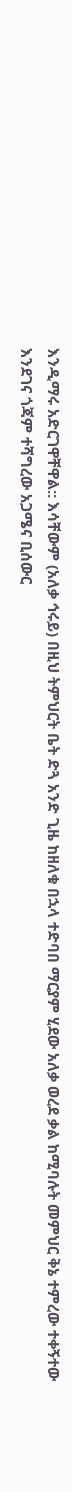እንዲማሩ አድርገዋቸዋል:: እሳቸውም (አለቃ ኅሩይ) በዚህ ትምህርት ቤት ድጓ አንድ ጊዜ ከዘለቁ በኋላ ተድባበ ማርያም ሂደው አለቃ ወረደ ቃል ከሚባሉት መምህር ቅኔ ተምረው ተቀኝተው እንደገና ጎጃም ተሻግረው አጋሜና ቢሰውር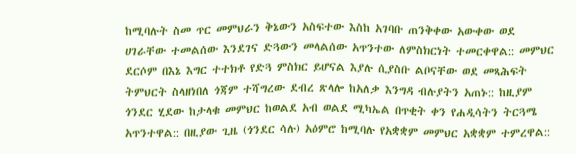ከሚባሉት ስመ ጥር መምህራን ቅኔውን አስፍተው እስከ አገባቡ ጠንቅቀው አውቀው ወደ ሀገራቸው ተመልሰው እንደገና ድጓውን መላልሰው አጥንተው ለምስክርነት ተመርቀዋል:: መምህር ደርሶም በእኔ እግር ተተክቶ የድጓ ምስክር ይሆናል እያሉ ሲያስቡ ልቦናቸው ወደ መጻሕፍት ትምህርት ስላዘነበለ ጎጃም ተሻግረው ደብረ ጽላሎ ከአለቃ እንግዳ ብሉያትን አጠኑ:: ከዚያም ጎንደር ሂደው ከታላቁ መምህር ከወልደ አብ ወልደ ሚካኤል በጥቂት ቀን የሐዲሳትን ትርጓሜ አጥንተዋል:: በዚያው ጊዜ (ጎንደር ሳሉ) አዕምሮ ከሚባሉ የአቋቋም መምህር አቋቋም ተምረዋል::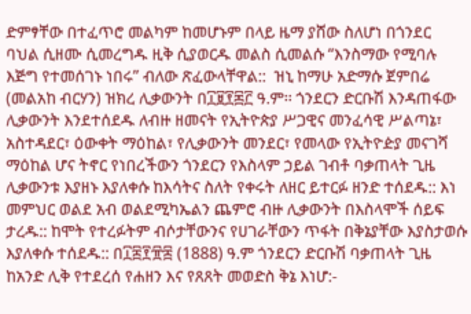ድምፃቸው በተፈጥሮ መልካም ከመሆኑም በላይ ዜማ ያሸው ስለሆነ በጎንደር ባህል ሲዘሙ ሲመረግዱ ዚቅ ሲያወርዱ መልስ ሲመልሱ “እንስማው የሚባሉ እጅግ የተመሰገኑ ነበሩ” ብለው ጽፈውላቸዋል::  ዝኒ ከማሁ አድማሱ ጀምበሬ (መልአከ ብርሃን) ዝክረ ሊቃውንት በ፲፱፻፷፫ ዓ.ም፡፡ ጎንደርን ድርቡሽ እንዳጠፋው ሊቃውንት እንደተሰደዱ ለብዙ ዘመናት የኢትዮጵያ ሥጋዊና መንፈሳዊ ሥልጣኔ፣ አስተዳደር፣ ዕውቀት ማዕከል፣ የሊቃውንት መንደር፣ የመላው የኢትዮዽያ መናገሻ ማዕከል ሆና ትኖር የነበረችውን ጎንደርን የእስላም ኃይል ገብቶ ባቃጠላት ጊዜ ሊቃውንቱ እያዘኑ እያለቀሱ ከእሳትና ስለት የቀሩት ለዘር ይተርፉ ዘንድ ተሰደዱ:: እነ መምህር ወልደ አብ ወልደሚካኤልን ጨምሮ ብዙ ሊቃውንት በእስላሞች ሰይፍ ታረዱ:: ከሞት የተረፉትም ብሶታቸውንና የሀገራቸውን ጥፋት በቅኔያቸው እያስታወሱ እያለቀሱ ተሰደዱ:: በ፲፰፻፹፰ (1888) ዓ.ም ጎንደርን ድርቡሽ ባቃጠላት ጊዜ ከአንድ ሊቅ የተደረሰ የሐዘን እና የጸጸት መወድስ ቅኔ እነሆ:-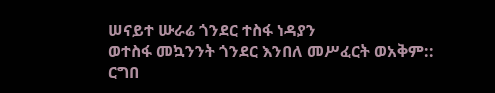ሠናይተ ሡራሬ ጎንደር ተስፋ ነዳያን
ወተስፋ መኳንንት ጎንደር እንበለ መሥፈርት ወአቅም::
ርግበ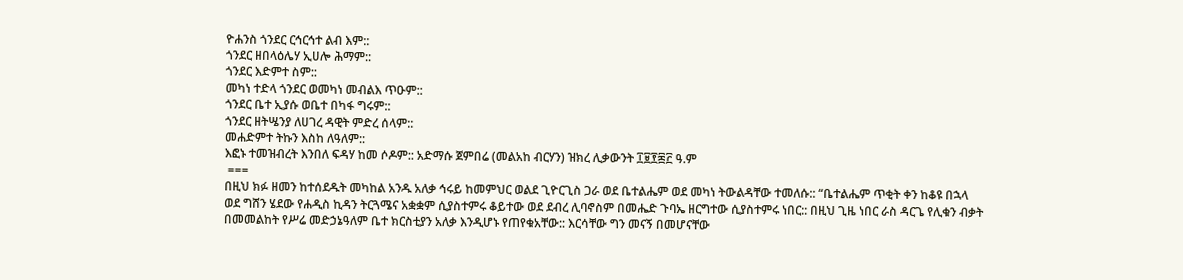ዮሐንስ ጎንደር ርኅርኅተ ልብ እም::
ጎንደር ዘበላዕሌሃ ኢሀሎ ሕማም::
ጎንደር እድምተ ስም::
መካነ ተድላ ጎንደር ወመካነ መብልእ ጥዑም::
ጎንደር ቤተ ኢያሱ ወቤተ በካፋ ግሩም::
ጎንደር ዘትሤንያ ለሀገረ ዳዊት ምድረ ሰላም::
መሐድምተ ትኩን እስከ ለዓለም::
እፎኑ ተመዝብረት እንበለ ፍዳሃ ከመ ሶዶም:: አድማሱ ጀምበሬ (መልአከ ብርሃን) ዝክረ ሊቃውንት ፲፱፻፷፫ ዓ.ም
 ===
በዚህ ክፉ ዘመን ከተሰደዱት መካከል አንዱ አለቃ ኅሩይ ከመምህር ወልደ ጊዮርጊስ ጋራ ወደ ቤተልሔም ወደ መካነ ትውልዳቸው ተመለሱ:: “ቤተልሔም ጥቂት ቀን ከቆዩ በኋላ ወደ ግሸን ሄደው የሐዲስ ኪዳን ትርጓሜና አቋቋም ሲያስተምሩ ቆይተው ወደ ደብረ ሊባኖስም በመሔድ ጉባኤ ዘርግተው ሲያስተምሩ ነበር:: በዚህ ጊዜ ነበር ራስ ዳርጌ የሊቁን ብቃት በመመልከት የሥሬ መድኃኔዓለም ቤተ ክርስቲያን አለቃ እንዲሆኑ የጠየቁአቸው:: እርሳቸው ግን መናኝ በመሆናቸው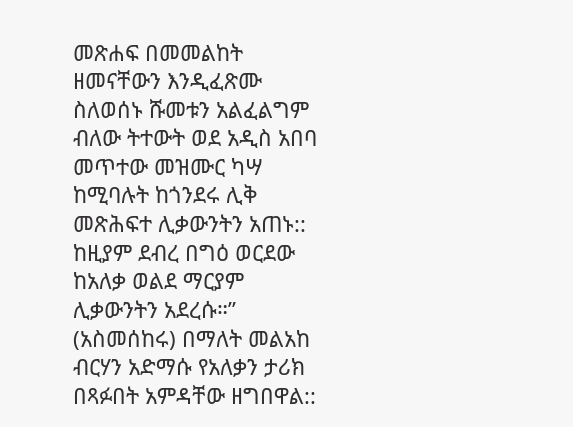መጽሐፍ በመመልከት ዘመናቸውን እንዲፈጽሙ ስለወሰኑ ሹመቱን አልፈልግም ብለው ትተውት ወደ አዲስ አበባ መጥተው መዝሙር ካሣ ከሚባሉት ከጎንደሩ ሊቅ መጽሕፍተ ሊቃውንትን አጠኑ:: ከዚያም ደብረ በግዕ ወርደው ከአለቃ ወልደ ማርያም ሊቃውንትን አደረሱ።” (አስመሰከሩ) በማለት መልአከ ብርሃን አድማሱ የአለቃን ታሪክ በጻፉበት አምዳቸው ዘግበዋል::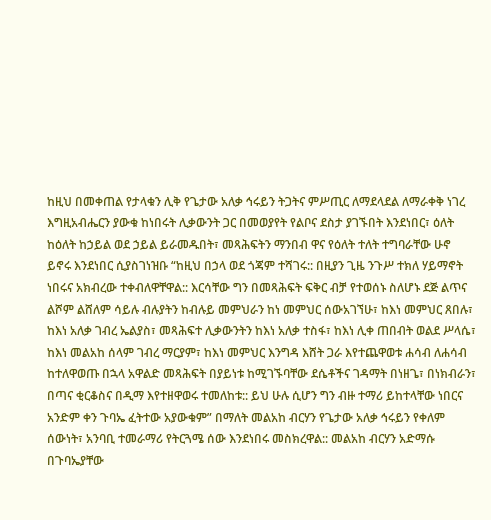ከዚህ በመቀጠል የታላቁን ሊቅ የጌታው አለቃ ኅሩይን ትጋትና ምሥጢር ለማደላደል ለማራቀቅ ነገረ እግዚአብሔርን ያውቁ ከነበሩት ሊቃውንት ጋር በመወያየት የልቦና ደስታ ያገኙበት እንደነበር፣ ዕለት ከዕለት ከኃይል ወደ ኃይል ይራመዱበት፣ መጻሕፍትን ማንበብ ዋና የዕለት ተለት ተግባራቸው ሁኖ ይኖሩ እንደነበር ሲያስገነዝቡ “ከዚህ በኃላ ወደ ጎጃም ተሻገሩ:: በዚያን ጊዜ ንጉሥ ተክለ ሃይማኖት ነበሩና አክብረው ተቀብለዋቸዋል:: እርሳቸው ግን በመጻሕፍት ፍቅር ብቻ የተወሰኑ ስለሆኑ ደጅ ልጥና ልሾም ልሸለም ሳይሉ ብሉያትን ከብሉይ መምህራን ከነ መምህር ሰውአገኘሁ፣ ከእነ መምህር ጸበሉ፣ ከእነ አለቃ ገብረ ኤልያስ፣ መጻሕፍተ ሊቃውንትን ከእነ አለቃ ተስፋ፣ ከእነ ሊቀ ጠበብት ወልደ ሥላሴ፣ ከእነ መልአከ ሰላም ገብረ ማርያም፣ ከእነ መምህር እንግዳ እሸት ጋራ እየተጨዋወቱ ሐሳብ ለሐሳብ ከተለዋወጡ በኋላ አዋልድ መጻሕፍት በያይነቱ ከሚገኙባቸው ደሴቶችና ገዳማት በነዘጌ፣ በነክብራን፣ በጣና ቂርቆስና በዲማ እየተዘዋወሩ ተመለከቱ:: ይህ ሁሉ ሲሆን ግን ብዙ ተማሪ ይከተላቸው ነበርና አንድም ቀን ጉባኤ ፈትተው አያውቁም” በማለት መልአከ ብርሃን የጌታው አለቃ ኅሩይን የቀለም ሰውነት፣ አንባቢ ተመራማሪ የትርጓሜ ሰው እንደነበሩ መስክረዋል:: መልአከ ብርሃን አድማሱ በጉባኤያቸው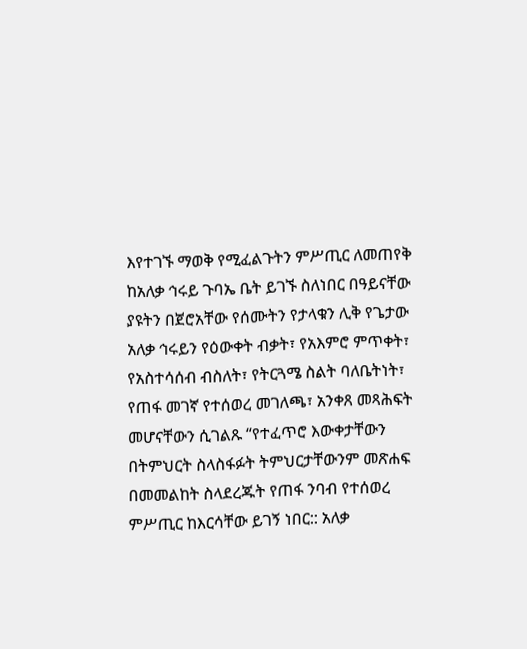እየተገኙ ማወቅ የሚፈልጉትን ምሥጢር ለመጠየቅ ከአለቃ ኅሩይ ጉባኤ ቤት ይገኙ ስለነበር በዓይናቸው ያዩትን በጀሮአቸው የሰሙትን የታላቁን ሊቅ የጌታው አለቃ ኅሩይን የዕውቀት ብቃት፣ የአእምሮ ምጥቀት፣ የአስተሳሰብ ብስለት፣ የትርጓሜ ስልት ባለቤትነት፣ የጠፋ መገኛ የተሰወረ መገለጫ፣ አንቀጸ መጻሕፍት መሆናቸውን ሲገልጹ “የተፈጥሮ እውቀታቸውን በትምህርት ስላስፋፉት ትምህርታቸውንም መጽሐፍ በመመልከት ስላደረጁት የጠፋ ንባብ የተሰወረ ምሥጢር ከእርሳቸው ይገኝ ነበር:: አለቃ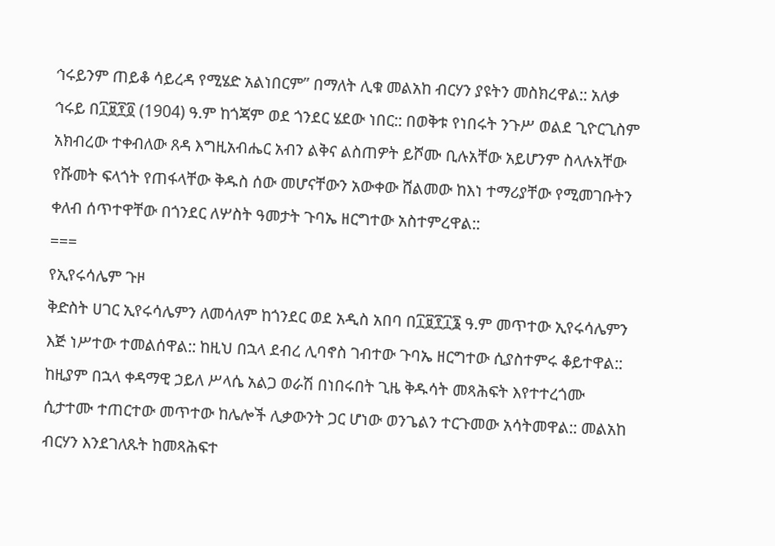ኅሩይንም ጠይቆ ሳይረዳ የሚሄድ አልነበርም” በማለት ሊቁ መልአከ ብርሃን ያዩትን መስክረዋል:: አለቃ ኅሩይ በ፲፱፻፬ (1904) ዓ.ም ከጎጃም ወደ ጎንደር ሄደው ነበር:: በወቅቱ የነበሩት ንጉሥ ወልደ ጊዮርጊስም አክብረው ተቀብለው ጸዳ እግዚአብሔር አብን ልቅና ልስጠዎት ይሾሙ ቢሉአቸው አይሆንም ስላሉአቸው የሹመት ፍላጎት የጠፋላቸው ቅዱስ ሰው መሆናቸውን አውቀው ሸልመው ከእነ ተማሪያቸው የሚመገቡትን ቀለብ ሰጥተዋቸው በጎንደር ለሦስት ዓመታት ጉባኤ ዘርግተው አስተምረዋል::
===
የኢየሩሳሌም ጉዞ
ቅድስት ሀገር ኢየሩሳሌምን ለመሳለም ከጎንደር ወደ አዲስ አበባ በ፲፱፻፲፮ ዓ.ም መጥተው ኢየሩሳሌምን እጅ ነሥተው ተመልሰዋል:: ከዚህ በኋላ ደብረ ሊባኖስ ገብተው ጉባኤ ዘርግተው ሲያስተምሩ ቆይተዋል:: ከዚያም በኋላ ቀዳማዊ ኃይለ ሥላሴ አልጋ ወራሽ በነበሩበት ጊዜ ቅዱሳት መጻሕፍት እየተተረጎሙ ሲታተሙ ተጠርተው መጥተው ከሌሎች ሊቃውንት ጋር ሆነው ወንጌልን ተርጉመው አሳትመዋል:: መልአከ ብርሃን እንደገለጹት ከመጻሕፍተ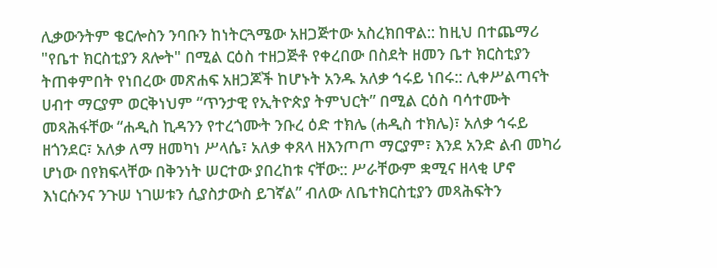ሊቃውንትም ቄርሎስን ንባቡን ከነትርጓሜው አዘጋጅተው አስረክበዋል:: ከዚህ በተጨማሪ "የቤተ ክርስቲያን ጸሎት" በሚል ርዕስ ተዘጋጅቶ የቀረበው በስደት ዘመን ቤተ ክርስቲያን ትጠቀምበት የነበረው መጽሐፍ አዘጋጆች ከሆኑት አንዱ አለቃ ኅሩይ ነበሩ:: ሊቀሥልጣናት ሀብተ ማርያም ወርቅነህም “ጥንታዊ የኢትዮጵያ ትምህርት” በሚል ርዕስ ባሳተሙት መጻሕፋቸው “ሐዲስ ኪዳንን የተረጎሙት ንቡረ ዕድ ተክሌ (ሐዲስ ተክሌ)፣ አለቃ ኅሩይ ዘጎንደር፣ አለቃ ለማ ዘመካነ ሥላሴ፣ አለቃ ቀጸላ ዘእንጦጦ ማርያም፣ እንደ አንድ ልብ መካሪ ሆነው በየክፍላቸው በቅንነት ሠርተው ያበረከቱ ናቸው:: ሥራቸውም ቋሚና ዘላቂ ሆኖ እነርሱንና ንጉሠ ነገሠቱን ሲያስታውስ ይገኛል” ብለው ለቤተክርስቲያን መጻሕፍትን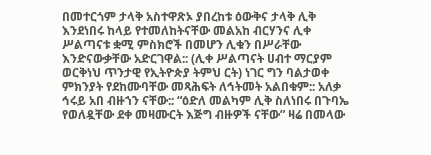በመተርጎም ታላቅ አስተዋጽኦ ያበረከቱ ዕውቅና ታላቅ ሊቅ እንደነበሩ ከላይ የተመለከትናቸው መልአከ ብርሃንና ሊቀ ሥልጣናቱ ቋሚ ምስክሮች በመሆን ሊቁን በሥራቸው እንድናውቃቸው አድርገዋል:: (ሊቀ ሥልጣናት ሀብተ ማርያም ወርቅነህ ጥንታዊ የኢትዮጵያ ትምህ ርት) ነገር ግን ባልታወቀ ምክንያት የደከሙባቸው መጻሕፍት ለኅትመት አልበቁም:: አለቃ ኅሩይ አበ ብዙኀን ናቸው:: “ዕድለ መልካም ሊቅ ስለነበሩ በጉባኤ የወለዷቸው ደቀ መዛሙርት እጅግ ብዙዎች ናቸው” ዛሬ በመላው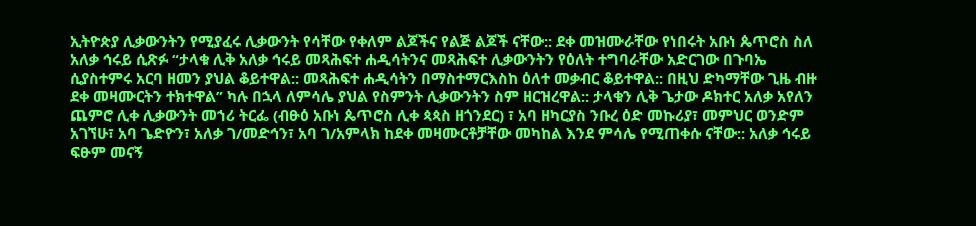ኢትዮጵያ ሊቃውንትን የሚያፈሩ ሊቃውንት የሳቸው የቀለም ልጆችና የልጅ ልጆች ናቸው:: ደቀ መዝሙራቸው የነበሩት አቡነ ጴጥሮስ ስለ አለቃ ኅሩይ ሲጽፉ “ታላቁ ሊቅ አለቃ ኅሩይ መጻሕፍተ ሐዲሳትንና መጻሕፍተ ሊቃውንትን የዕለት ተግባራቸው አድርገው በጉባኤ ሲያስተምሩ አርባ ዘመን ያህል ቆይተዋል:: መጻሕፍተ ሐዲሳትን በማስተማርእስከ ዕለተ መቃብር ቆይተዋል:: በዚህ ድካማቸው ጊዜ ብዙ ደቀ መዛሙርትን ተክተዋል” ካሉ በኋላ ለምሳሌ ያህል የስምንት ሊቃውንትን ስም ዘርዝረዋል:: ታላቁን ሊቅ ጌታው ዶክተር አለቃ አየለን ጨምሮ ሊቀ ሊቃውንት መኀሪ ትርፌ (ብፁዕ አቡነ ጴጥሮስ ሊቀ ጳጳስ ዘጎንደር) ፣ አባ ዘካርያስ ንቡረ ዕድ መኩሪያ፣ መምህር ወንድም አገኘሁ፣ አባ ጌድዮን፣ አለቃ ገ/መድኅን፣ አባ ገ/አምላክ ከደቀ መዛሙርቶቻቸው መካከል እንደ ምሳሌ የሚጠቀሱ ናቸው:: አለቃ ኅሩይ ፍፁም መናኝ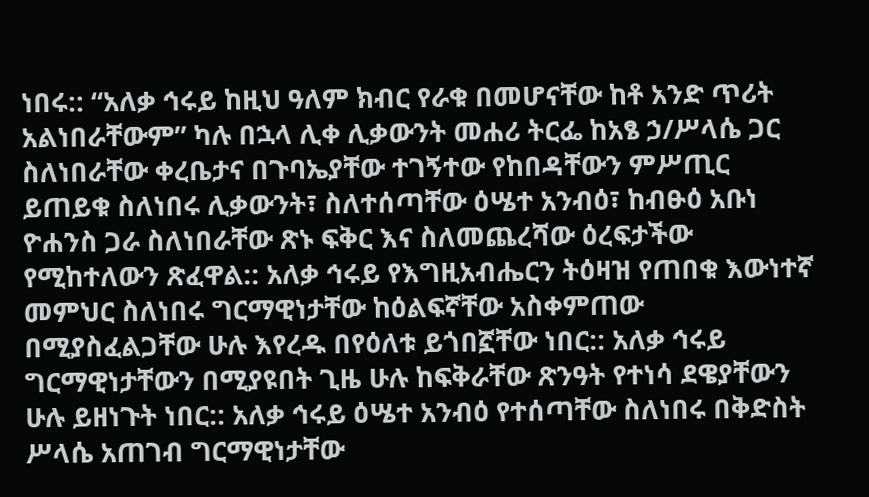ነበሩ:: “አለቃ ኅሩይ ከዚህ ዓለም ክብር የራቁ በመሆናቸው ከቶ አንድ ጥሪት አልነበራቸውም” ካሉ በኋላ ሊቀ ሊቃውንት መሐሪ ትርፌ ከአፄ ኃ/ሥላሴ ጋር ስለነበራቸው ቀረቤታና በጉባኤያቸው ተገኝተው የከበዳቸውን ምሥጢር ይጠይቁ ስለነበሩ ሊቃውንት፣ ስለተሰጣቸው ዕሤተ አንብዕ፣ ከብፁዕ አቡነ ዮሐንስ ጋራ ስለነበራቸው ጽኑ ፍቅር እና ስለመጨረሻው ዕረፍታችው የሚከተለውን ጽፈዋል:: አለቃ ኅሩይ የእግዚአብሔርን ትዕዛዝ የጠበቁ እውነተኛ መምህር ስለነበሩ ግርማዊነታቸው ከዕልፍኛቸው አስቀምጠው በሚያስፈልጋቸው ሁሉ እየረዱ በየዕለቱ ይጎበኟቸው ነበር:: አለቃ ኅሩይ ግርማዊነታቸውን በሚያዩበት ጊዜ ሁሉ ከፍቅራቸው ጽንዓት የተነሳ ደዌያቸውን ሁሉ ይዘነጉት ነበር:: አለቃ ኅሩይ ዕሤተ አንብዕ የተሰጣቸው ስለነበሩ በቅድስት ሥላሴ አጠገብ ግርማዊነታቸው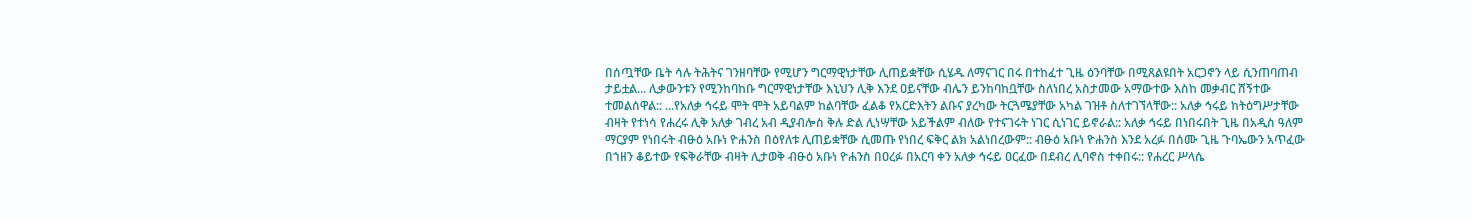በሰጧቸው ቤት ሳሉ ትሕትና ገንዘባቸው የሚሆን ግርማዊነታቸው ሊጠይቋቸው ሲሄዱ ለማናገር በሩ በተከፈተ ጊዜ ዕንባቸው በሚጸልዩበት አርጋኖን ላይ ሲንጠባጠብ ታይቷል... ሊቃውንቱን የሚንከባከቡ ግርማዊነታቸው እኒህን ሊቅ እንደ ዐይናቸው ብሌን ይንከባከቧቸው ስለነበረ አስታመው አማውተው እስከ መቃብር ሸኝተው ተመልሰዋል:: ...የአለቃ ኅሩይ ሞት ሞት አይባልም ከልባቸው ፈልቆ የአርድእትን ልቡና ያረካው ትርጓሜያቸው አካል ገዝቶ ስለተገኘላቸው:: አለቃ ኅሩይ ከትዕግሥታቸው ብዛት የተነሳ የሐረሩ ሊቅ አለቃ ገብረ አብ ዲያብሎስ ቅሉ ድል ሊነሣቸው አይችልም ብለው የተናገሩት ነገር ሲነገር ይኖራል:: አለቃ ኅሩይ በነበሩበት ጊዜ በአዲስ ዓለም ማርያም የነበሩት ብፁዕ አቡነ ዮሐንስ በዕየለቱ ሊጠይቋቸው ሲመጡ የነበረ ፍቅር ልክ አልነበረውም:: ብፁዕ አቡነ ዮሐንስ እንደ አረፉ በሰሙ ጊዜ ጉባኤውን አጥፈው በኀዘን ቆይተው የፍቅራቸው ብዛት ሊታወቅ ብፁዕ አቡነ ዮሐንስ በዐረፉ በአርባ ቀን አለቃ ኅሩይ ዐርፈው በደብረ ሊባኖስ ተቀበሩ:: የሐረር ሥላሴ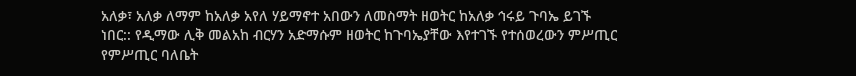አለቃ፣ አለቃ ለማም ከአለቃ አየለ ሃይማኖተ አበውን ለመስማት ዘወትር ከአለቃ ኅሩይ ጉባኤ ይገኙ ነበር:: የዲማው ሊቅ መልአከ ብርሃን አድማሱም ዘወትር ከጉባኤያቸው እየተገኙ የተሰወረውን ምሥጢር የምሥጢር ባለቤት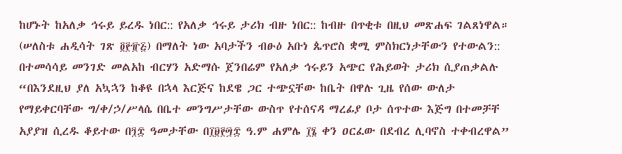ከሆኑት ከአለቃ ኅሩይ ይረዱ ነበር:: የአለቃ ኅሩይ ታሪክ ብዙ ነበር:: ከብዙ በጥቂቱ በዚህ መጽሐፍ ገልጸነዋል። (ሠለስቱ ሐዲሳት ገጽ ፬፻፹፭) በማለት ነው አባታችን ብፁዕ አቡነ ጴጥሮስ ቋሚ ምስክርነታቸውን የተውልን:: በተመሳሳይ መንገድ መልአከ ብርሃን አድማሱ ጀንበሬም የአለቃ ኅሩይን አጭር የሕይወት ታሪክ ሲያጠቃልሉ “በእንደዚህ ያለ አኳኋን ከቆዩ በኋላ እርጅና ከደዌ ጋር ተጭኗቸው ከቤት በዋሉ ጊዜ የሰው ውለታ የማይቀርባቸው ግ/ቀ/ኃ/ሥላሴ በቤተ መንግሥታቸው ውስጥ የተሰናዳ ማረፊያ ቦታ ሰጥተው እጅግ በተመቻቸ አያያዝ ሲረዱ ቆይተው በ፺፰ ዓመታቸው በ፲፱፻፵፰ ዓ.ም ሐምሌ ፲፮ ቀን ዐርፈው በደብረ ሊባኖስ ተቀብረዋል”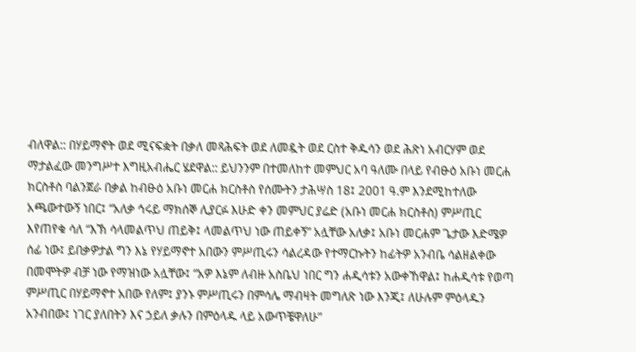ብለዋል:: በሃይማኖት ወደ ሚናፍቋት በቃለ መጻሕፍት ወደ ለመዷት ወደ ርስተ ቅዱሳን ወደ ሕጽነ አብርሃም ወደ ማታልፈው መንግሥተ እግዚአብሔር ሄደዋል:: ይህንንም በተመለከተ መምህር አባ ዓለሙ በላይ የብፁዕ አቡነ መርሐ ክርስቶስ ባልንጀራ በቃል ከብፁዕ አቡነ መርሐ ክርስቶስ የሰሙትን ታሕሣስ 18፤ 2001 ዓ.ም እንደሚከተለው አጫውተውኝ ነበር፤ “አለቃ ኅሩይ ማክሰኞ ሊያርፉ እሁድ ቀን መምህር ያሬድ (አቡነ መርሐ ክርስቶስ) ምሥጢር እየጠየቁ ሳለ “እኽ ሳላመልጥህ ጠይቅ፤ ላመልጥህ ነው ጠይቀኝ” አሏቸው አለቃ፤ አቡነ መርሐም ጌታው እድሜዎ ሰፊ ነው፤ ይበቃዎታል ግን እኔ የሃይማኖተ አበውን ምሥጢሩን ሳልረዳው የተማርኩትን ከፊትዎ አንብቤ ሳልዘልቀው በመሞትዎ ብቻ ነው የማዝነው አሏቸው፤ “አዎ እኔም ለብዙ አስቤህ ነበር ግን ሐዲሳቱን አውቀኸዋል፤ ከሐዲሳቱ የወጣ ምሥጢር በሃይማኖተ አበው የለም፤ ያንኑ ምሥጢሩን በምሳሌ ማብዛት መግለጽ ነው እንጂ፤ ለሁሉም ምዕላዱን አንብበው፤ ነገር ያለበትን እና ኃይለ ቃሉን በምዕላዱ ላይ አውጥቼዋለሁ”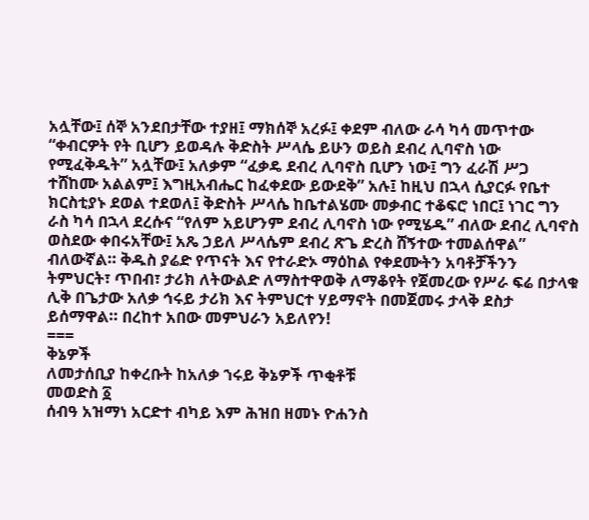አሏቸው፤ ሰኞ አንደበታቸው ተያዘ፤ ማክሰኞ አረፉ፤ ቀደም ብለው ራሳ ካሳ መጥተው “ቀብርዎት የት ቢሆን ይወዳሉ ቅድስት ሥላሴ ይሁን ወይስ ደብረ ሊባኖስ ነው የሚፈቅዱት” አሏቸው፤ አለቃም “ፈቃዴ ደብረ ሊባኖስ ቢሆን ነው፤ ግን ፈራሽ ሥጋ ተሸከሙ አልልም፤ እግዚአብሔር ከፈቀደው ይውደቅ” አሉ፤ ከዚህ በኋላ ሲያርፉ የቤተ ክርስቲያኑ ደወል ተደወለ፤ ቅድስት ሥላሴ ከቤተልሄሙ መቃብር ተቆፍሮ ነበር፤ ነገር ግን ራስ ካሳ በኋላ ደረሱና “የለም አይሆንም ደብረ ሊባኖስ ነው የሚሄዱ” ብለው ደብረ ሊባኖስ ወስደው ቀበሩአቸው፤ አጼ ኃይለ ሥላሴም ደብረ ጽጌ ድረስ ሸኝተው ተመልሰዋል” ብለውኛል። ቅዱስ ያሬድ የጥናት እና የተራድኦ ማዕከል የቀደሙትን አባቶቻችንን ትምህርት፣ ጥበብ፣ ታሪክ ለትውልድ ለማስተዋወቅ ለማቆየት የጀመረው የሥራ ፍሬ በታላቁ ሊቅ በጌታው አለቃ ኅሩይ ታሪክ እና ትምህርተ ሃይማኖት በመጀመሩ ታላቅ ደስታ ይሰማዋል። በረከተ አበው መምህራን አይለየን!
===
ቅኔዎች
ለመታሰቢያ ከቀረቡት ከአለቃ ኀሩይ ቅኔዎች ጥቂቶቹ
መወድስ ፩
ሰብዓ አዝማነ አርድተ ብካይ እም ሕዝበ ዘመኑ ዮሐንስ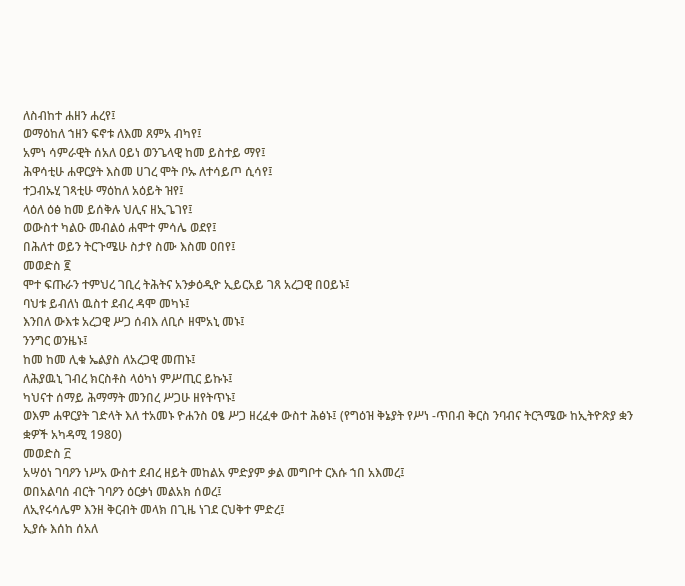ለስብከተ ሐዘን ሐረየ፤
ወማዕከለ ኀዘን ፍኖቱ ለእመ ጸምአ ብካየ፤
አምነ ሳምራዊት ሰአለ ዐይነ ወንጌላዊ ከመ ይስተይ ማየ፤
ሕዋሳቲሁ ሐዋርያት እስመ ሀገረ ሞት ቦኡ ለተሳይጦ ሲሳየ፤
ተጋብኡሂ ገጻቲሁ ማዕከለ አዕይት ዝየ፤
ላዕለ ዕፅ ከመ ይሰቅሉ ህሊና ዘኢጌገየ፤
ወውስተ ካልዑ መብልዕ ሐሞተ ምሳሌ ወደየ፤
በሕለተ ወይን ትርጉሜሁ ስታየ ስሙ እስመ ዐበየ፤
መወድስ ፪
ሞተ ፍጡራን ተምህረ ገቢረ ትሕትና አንቃዕዲዮ ኢይርአይ ገጸ አረጋዊ በዐይኑ፤
ባህቱ ይብለነ ዉስተ ደብረ ዳሞ መካኑ፤
እንበለ ውእቱ አረጋዊ ሥጋ ሰብእ ለቢሶ ዘሞአኒ መኑ፤
ንንግር ወንዜኑ፤
ከመ ከመ ሊቁ ኤልያስ ለአረጋዊ መጠኑ፤
ለሕያዉኒ ገብረ ክርስቶስ ላዕካነ ምሥጢር ይኩኑ፤
ካህናተ ሰማይ ሕማማት መንበረ ሥጋሁ ዘየትጥኑ፤
ወእም ሐዋርያት ገድላት እለ ተአመኑ ዮሐንስ ዐፄ ሥጋ ዘረፈቀ ውስተ ሕፅኑ፤ (የግዕዝ ቅኔያት የሥነ -ጥበብ ቅርስ ንባብና ትርጓሜው ከኢትዮጽያ ቋን ቋዎች አካዳሚ 1980)
መወድስ ፫
አሣዕነ ገባዖን ነሥአ ውስተ ደብረ ዘይት መከልአ ምድያም ቃል መግቦተ ርእሱ ኀበ አእመረ፤
ወበአልባሰ ብርት ገባዖን ዕርቃነ መልአክ ሰወረ፤
ለኢየሩሳሌም እንዘ ቅርብት መላክ በጊዜ ነገደ ርህቅተ ምድረ፤
ኢያሱ እሰከ ሰአለ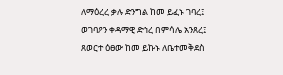ለማዕረረ ቃሉ ድንግል ከመ ይፈኑ ገባረ፤
ወገባዖን ቀዳማዊ ድኅረ በምሳሌ አንጸረ፤
ጸወርተ ዕፀው ከመ ይኩኑ ለቤተመቅደስ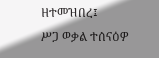ዘተመዝበረ፤
ሥጋ ወቃል ተሰናዕዎ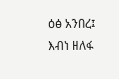ዕፅ አንበረ፤
እብነ ዘለፋ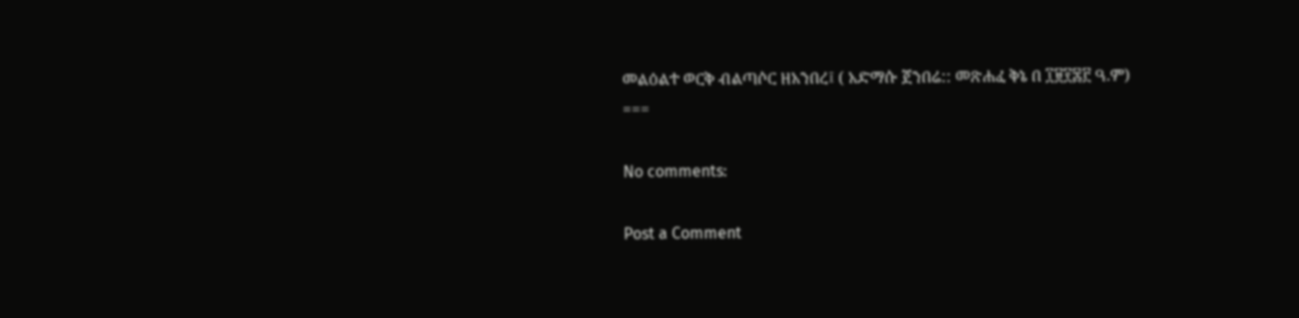መልዕልተ ወርቅ ብልጣሶር ዘአንበረ፤ ( አድማሱ ጀንበሬ:: መጽሐፈ ቅኔ በ ፲፱፻፷፫ ዓ.ም)
===

No comments:

Post a Comment